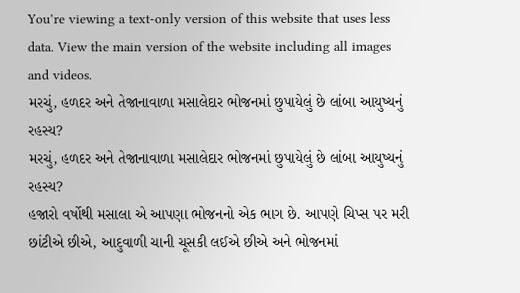You’re viewing a text-only version of this website that uses less data. View the main version of the website including all images and videos.
મરચું, હળદર અને તેજાનાવાળા મસાલેદાર ભોજનમાં છુપાયેલું છે લાંબા આયુષ્યનું રહસ્ય?
મરચું, હળદર અને તેજાનાવાળા મસાલેદાર ભોજનમાં છુપાયેલું છે લાંબા આયુષ્યનું રહસ્ય?
હજારો વર્ષોથી મસાલા એ આપણા ભોજનનો એક ભાગ છે. આપણે ચિપ્સ પર મરી છાંટીએ છીએ, આદુવાળી ચાની ચૂસકી લઈએ છીએ અને ભોજનમાં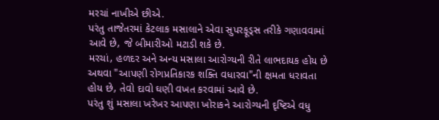મરચાં નાખીએ છીએ.
પરંતુ તાજેતરમાં કેટલાક મસાલાને એવા સુપરફૂડ્સ તરીકે ગણાવવામાં આવે છે, જે બીમારીઓ મટાડી શકે છે.
મરચાં, હળદર અને અન્ય મસાલા આરોગ્યની રીતે લાભદાયક હોય છે અથવા "આપણી રોગપ્રતિકારક શક્તિ વધારવા"ની ક્ષમતા ધરાવતા હોય છે, તેવો દાવો ઘણી વખત કરવામાં આવે છે.
પરંતુ શું મસાલા ખરેખર આપણા ખોરાકને આરોગ્યની દૃષ્ટિએ વધુ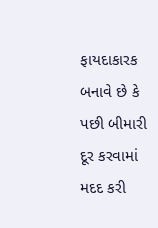ફાયદાકારક બનાવે છે કે પછી બીમારી દૂર કરવામાં મદદ કરી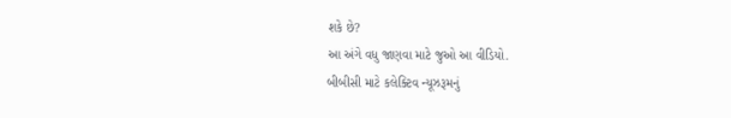શકે છે?
આ અંગે વધુ જાણવા માટે જુઓ આ વીડિયો.
બીબીસી માટે કલેક્ટિવ ન્યૂઝરૂમનું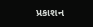પ્રકાશન